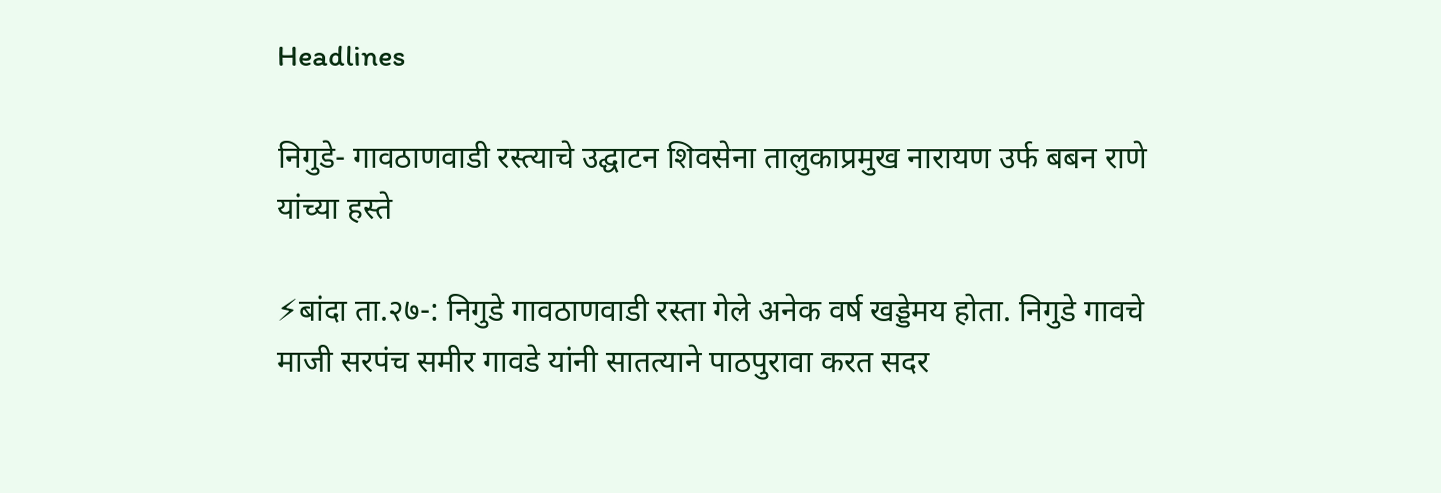Headlines

निगुडे- गावठाणवाडी रस्त्याचे उद्घाटन शिवसेना तालुकाप्रमुख नारायण उर्फ बबन राणे यांच्या हस्ते

⚡बांदा ता.२७-: निगुडे गावठाणवाडी रस्ता गेले अनेक वर्ष खड्डेमय होता. निगुडे गावचे माजी सरपंच समीर गावडे यांनी सातत्याने पाठपुरावा करत सदर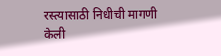रस्त्यासाठी निधीची मागणी केली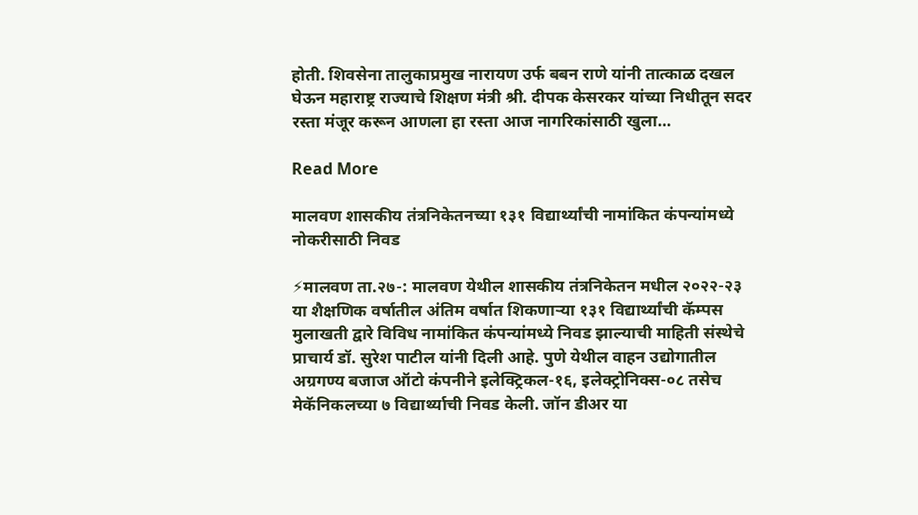होती. शिवसेना तालुकाप्रमुख नारायण उर्फ बबन राणे यांनी तात्काळ दखल घेऊन महाराष्ट्र राज्याचे शिक्षण मंत्री श्री. दीपक केसरकर यांच्या निधीतून सदर रस्ता मंजूर करून आणला हा रस्ता आज नागरिकांसाठी खुला…

Read More

मालवण शासकीय तंत्रनिकेतनच्या १३१ विद्यार्थ्यांची नामांकित कंपन्यांमध्ये नोकरीसाठी निवड

⚡मालवण ता.२७-: मालवण येथील शासकीय तंत्रनिकेतन मधील २०२२-२३ या शैक्षणिक वर्षातील अंतिम वर्षात शिकणाऱ्या १३१ विद्यार्थ्यांची कॅम्पस मुलाखती द्वारे विविध नामांकित कंपन्यांमध्ये निवड झाल्याची माहिती संस्थेचे प्राचार्य डॉ. सुरेश पाटील यांनी दिली आहे. पुणे येथील वाहन उद्योगातील अग्रगण्य बजाज ऑटो कंपनीने इलेक्ट्रिकल-१६, इलेक्ट्रोनिक्स-०८ तसेच मेकॅनिकलच्या ७ विद्यार्थ्याची निवड केली. जॉन डीअर या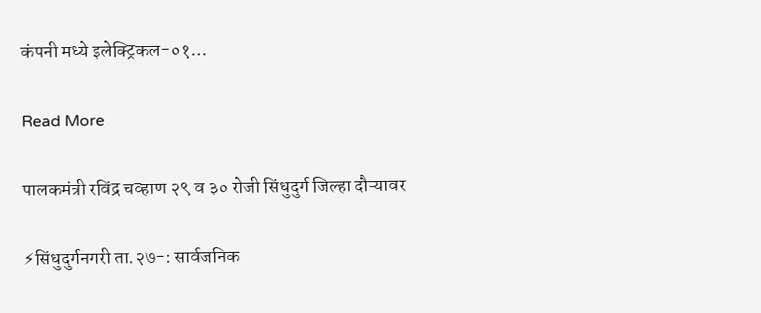कंपनी मध्ये इलेक्ट्रिकल-०१…

Read More

पालकमंत्री रविंद्र चव्हाण २९ व ३० रोजी सिंधुदुर्ग जिल्हा दौऱ्यावर

⚡सिंधुदुर्गनगरी ता.२७-: सार्वजनिक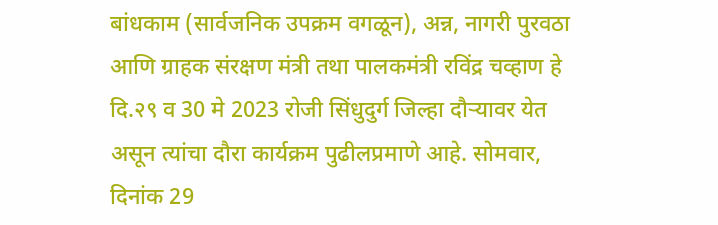बांधकाम (सार्वजनिक उपक्रम वगळून), अन्न, नागरी पुरवठा आणि ग्राहक संरक्षण मंत्री तथा पालकमंत्री रविंद्र चव्हाण हे दि.२९ व 30 मे 2023 रोजी सिंधुदुर्ग जिल्हा दौऱ्यावर येत असून त्यांचा दौरा कार्यक्रम पुढीलप्रमाणे आहे. सोमवार, दिनांक 29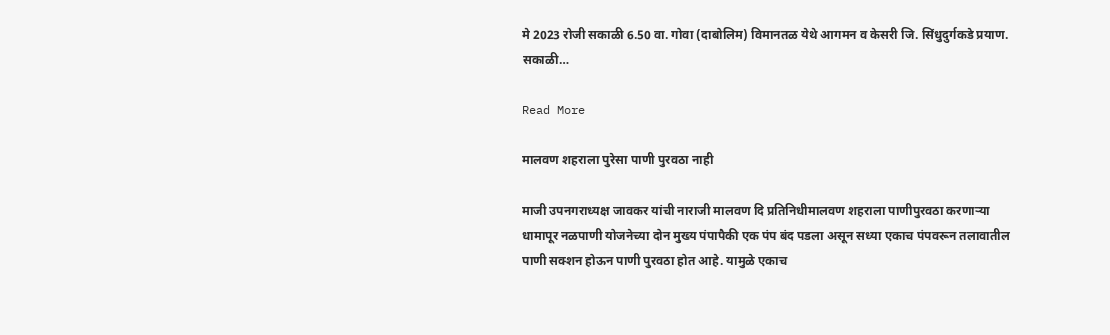मे 2023 रोजी सकाळी 6.50 वा. गोवा (दाबोलिम) विमानतळ येथे आगमन व केसरी जि. सिंधुदुर्गकडे प्रयाण. सकाळी…

Read More

मालवण शहराला पुरेसा पाणी पुरवठा नाही

माजी उपनगराध्यक्ष जावकर यांची नाराजी मालवण दि प्रतिनिधीमालवण शहराला पाणीपुरवठा करणाऱ्या धामापूर नळपाणी योजनेच्या दोन मुख्य पंपापैकी एक पंप बंद पडला असून सध्या एकाच पंपवरून तलावातील पाणी सक्शन होऊन पाणी पुरवठा होत आहे. यामुळे एकाच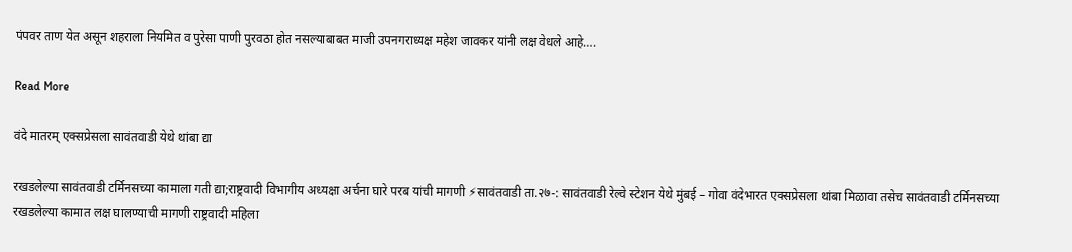पंपवर ताण येत असून शहराला नियमित व पुरेसा पाणी पुरवठा होत नसल्याबाबत माजी उपनगराध्यक्ष महेश जावकर यांनी लक्ष वेधले आहे….

Read More

वंदे मातरम् एक्सप्रेसला सावंतवाडी येथे थांबा द्या

रखडलेल्या सावंतवाडी टर्मिनसच्या कामाला गती द्या;राष्ट्रवादी विभागीय अध्यक्षा अर्चना घारे परब यांची मागणी ⚡सावंतवाडी ता.२७-: सावंतवाडी रेल्वे स्टेशन येथे मुंबई – गोवा वंदेभारत एक्सप्रेसला थांबा मिळावा तसेच सावंतवाडी टर्मिनसच्या रखडलेल्या कामात लक्ष घालण्याची मागणी राष्ट्रवादी महिला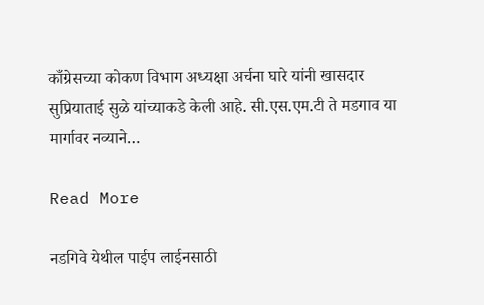काँग्रेसच्या कोकण विभाग अध्यक्षा अर्चना घारे यांनी खासदार सुप्रियाताई सुळे यांच्याकडे केली आहे. सी.एस.एम.टी ते मडगाव या मार्गावर नव्याने…

Read More

नडगिवे येथील पाईप लाईनसाठी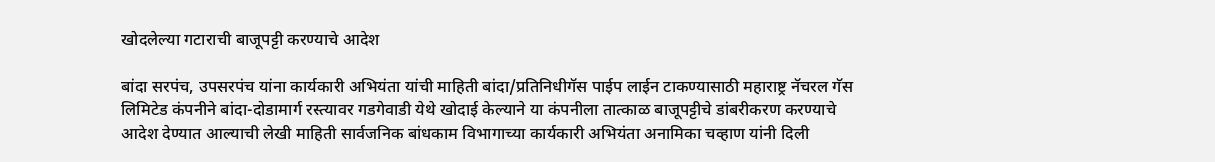खोदलेल्या गटाराची बाजूपट्टी करण्याचे आदेश

बांदा सरपंच, उपसरपंच यांना कार्यकारी अभियंता यांची माहिती बांदा/प्रतिनिधीगॅस पाईप लाईन टाकण्यासाठी महाराष्ट्र नॅचरल गॅस लिमिटेड कंपनीने बांदा-दोडामार्ग रस्त्यावर गडगेवाडी येथे खोदाई केल्याने या कंपनीला तात्काळ बाजूपट्टीचे डांबरीकरण करण्याचे आदेश देण्यात आल्याची लेखी माहिती सार्वजनिक बांधकाम विभागाच्या कार्यकारी अभियंता अनामिका चव्हाण यांनी दिली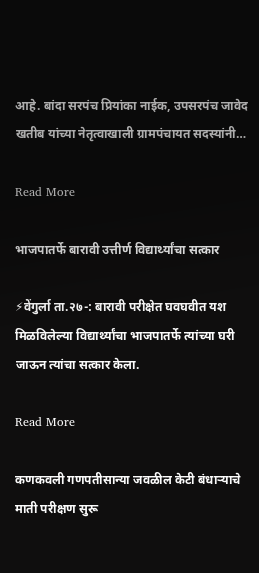आहे. बांदा सरपंच प्रियांका नाईक, उपसरपंच जावेद खतीब यांच्या नेतृत्वाखाली ग्रामपंचायत सदस्यांनी…

Read More

भाजपातर्फे बारावी उत्तीर्ण विद्यार्थ्यांचा सत्कार

⚡वेंगुर्ला ता.२७-: बारावी परीक्षेत घवघवीत यश मिळविलेल्या विद्यार्थ्यांचा भाजपातर्फे त्यांच्या घरी जाऊन त्यांचा सत्कार केला.

Read More

कणकवली गणपतीसान्या जवळील केटी बंधाऱ्याचे माती परीक्षण सुरू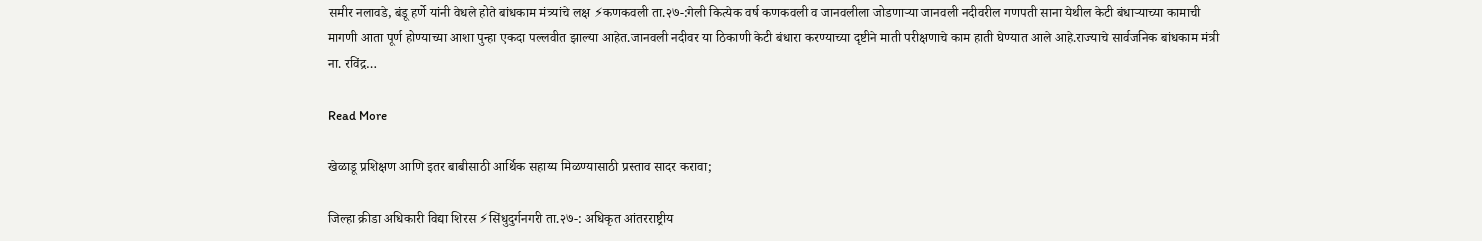समीर नलावडे, बंडू हर्णे यांनी वेधले होते बांधकाम मंत्र्यांचे लक्ष ⚡कणकवली ता.२७-:गेली कित्येक वर्ष कणकवली व जानवलीला जोडणाऱ्या जानवली नदीवरील गणपती साना येथील केटी बंधाऱ्याच्या कामाची मागणी आता पूर्ण होण्याच्या आशा पुन्हा एकदा पल्लवीत झाल्या आहेत.जानवली नदीवर या ठिकाणी केटी बंधारा करण्याच्या दृष्टीने माती परीक्षणाचे काम हाती घेण्यात आले आहे.राज्याचे सार्वजनिक बांधकाम मंत्री ना. रविंद्र…

Read More

खेळाडू प्रशिक्षण आणि इतर बाबीसाठी आर्थिक सहाय्य मिळण्यासाठी प्रस्ताव सादर करावा;

जिल्हा क्रीडा अधिकारी विद्या शिरस ⚡सिंधुदुर्गनगरी ता.२७-: अधिकृत आंतरराष्ट्रीय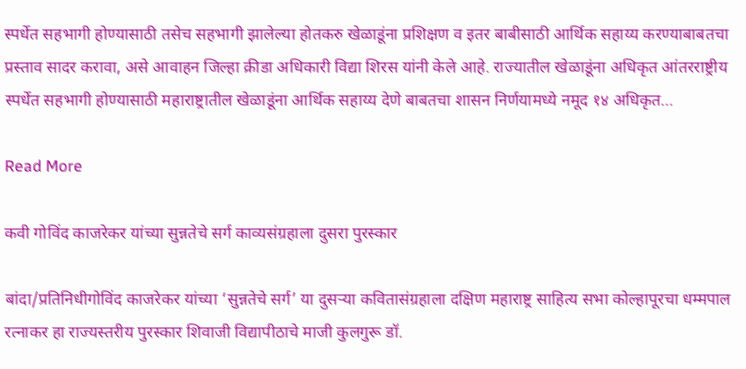स्पर्धेत सहभागी होण्यासाठी तसेच सहभागी झालेल्या होतकरु खेळाडूंना प्रशिक्षण व इतर बाबीसाठी आर्थिक सहाय्य करण्याबाबतचा प्रस्ताव सादर करावा, असे आवाहन जिल्हा क्रीडा अधिकारी विद्या शिरस यांनी केले आहे. राज्यातील खेळाडूंना अधिकृत आंतरराष्ट्रीय स्पर्धेत सहभागी होण्यासाठी महाराष्ट्रातील खेळाडूंना आर्थिक सहाय्य देणे बाबतचा शासन निर्णयामध्ये नमूद १४ अधिकृत…

Read More

कवी गोविंद काजरेकर यांच्या सुन्नतेचे सर्ग काव्यसंग्रहाला दुसरा पुरस्कार

बांदा/प्रतिनिधीगोविंद काजरेकर यांच्या ‘सुन्नतेचे सर्ग’ या दुसऱ्या कवितासंग्रहाला दक्षिण महाराष्ट्र साहित्य सभा कोल्हापूरचा धम्मपाल रत्नाकर हा राज्यस्तरीय पुरस्कार शिवाजी विद्यापीठाचे माजी कुलगुरू डॉ.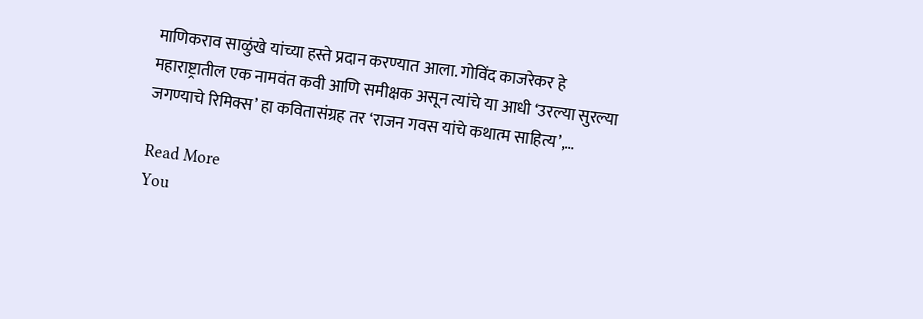माणिकराव साळुंखे यांच्या हस्ते प्रदान करण्यात आला. गोविंद काजरेकर हे महाराष्ट्रातील एक नामवंत कवी आणि समीक्षक असून त्यांचे या आधी ‘उरल्या सुरल्या जगण्याचे रिमिक्स’ हा कवितासंग्रह तर ‘राजन गवस यांचे कथात्म साहित्य’,…

Read More
You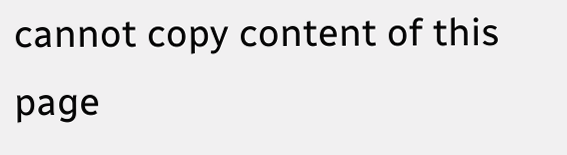cannot copy content of this page